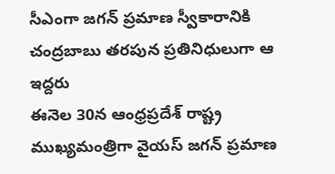సీఎంగా జగన్ ప్రమాణ స్వీకారానికి చంద్రబాబు తరపున ప్రతినిధులుగా ఆ ఇద్దరు
ఈనెల 30న ఆంధ్రప్రదేశ్ రాష్ట్ర ముఖ్యమంత్రిగా వైయస్ జగన్ ప్రమాణ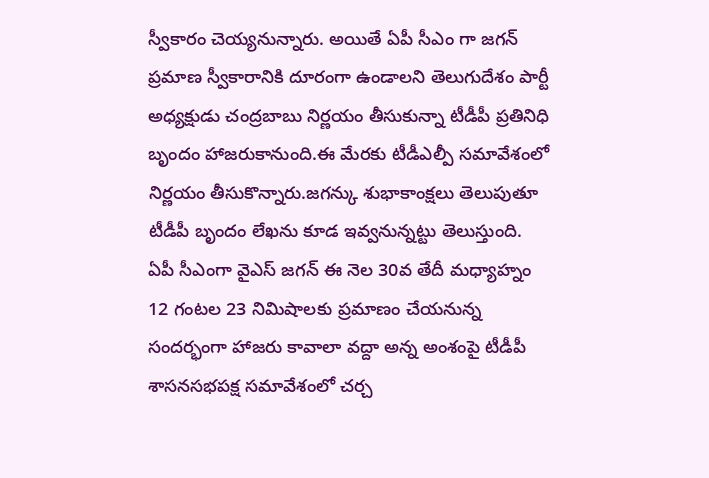స్వీకారం చెయ్యనున్నారు. అయితే ఏపీ సీఎం గా జగన్ ప్రమాణ స్వీకారానికి దూరంగా ఉండాలని తెలుగుదేశం పార్టీ అధ్యక్షుడు చంద్రబాబు నిర్ణయం తీసుకున్నా టీడీపీ ప్రతినిధి బృందం హాజరుకానుంది.ఈ మేరకు టీడీఎల్పీ సమావేశంలో నిర్ణయం తీసుకొన్నారు.జగన్కు శుభాకాంక్షలు తెలుపుతూ టీడీపీ బృందం లేఖను కూడ ఇవ్వనున్నట్టు తెలుస్తుంది.
ఏపీ సీఎంగా వైఎస్ జగన్ ఈ నెల 30వ తేదీ మధ్యాహ్నం 12 గంటల 23 నిమిషాలకు ప్రమాణం చేయనున్న సందర్భంగా హాజరు కావాలా వద్దా అన్న అంశంపై టీడీపీ శాసనసభపక్ష సమావేశంలో చర్చ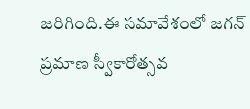జరిగింది.ఈ సమావేశంలో జగన్ ప్రమాణ స్వీకారోత్సవ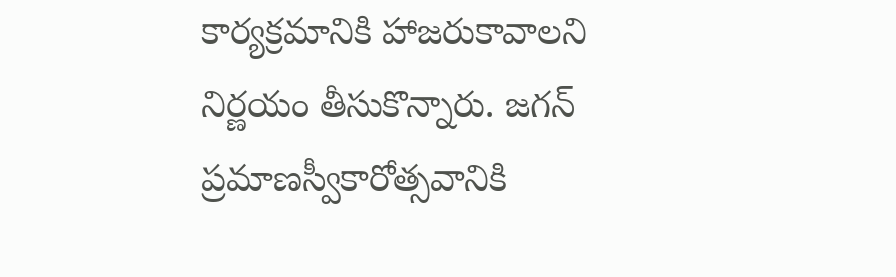కార్యక్రమానికి హాజరుకావాలని నిర్ణయం తీసుకొన్నారు. జగన్ ప్రమాణస్వీకారోత్సవానికి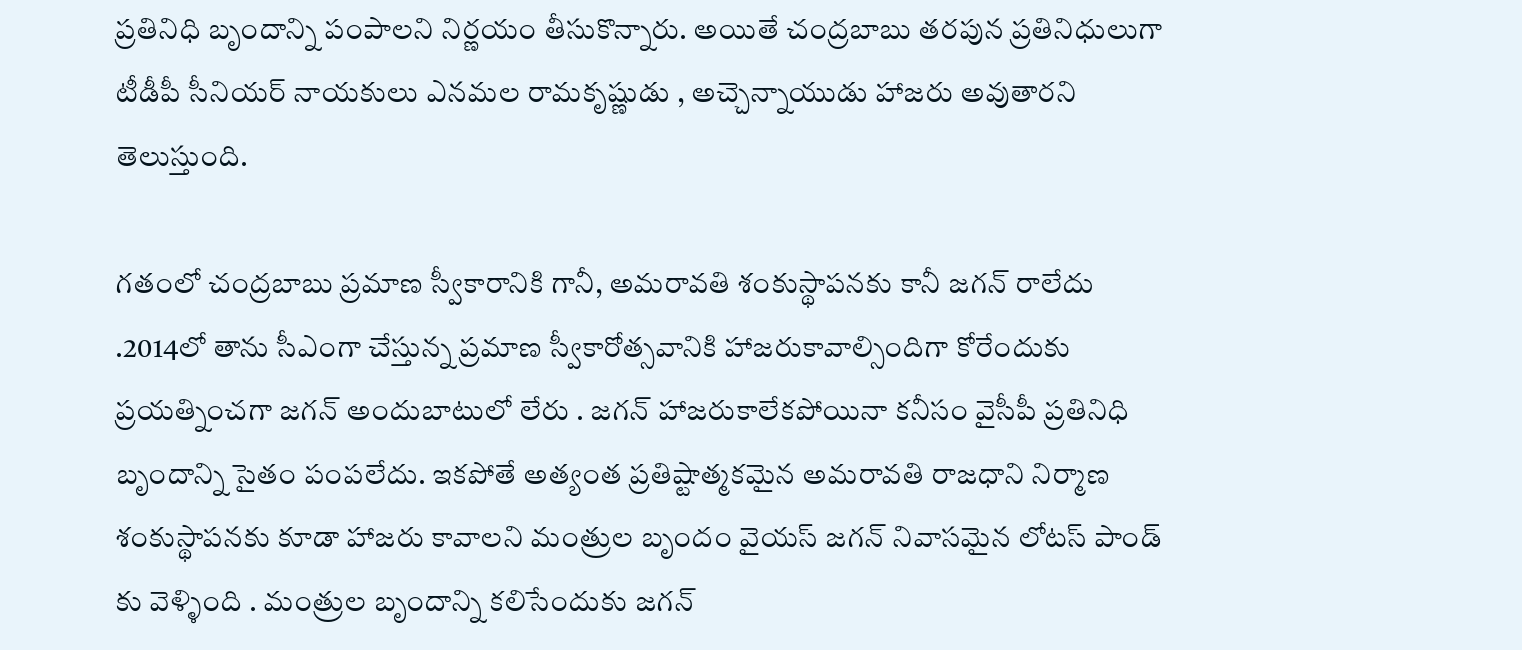ప్రతినిధి బృందాన్ని పంపాలని నిర్ణయం తీసుకొన్నారు. అయితే చంద్రబాబు తరపున ప్రతినిధులుగా టీడీపీ సీనియర్ నాయకులు ఎనమల రామకృష్ణుడు , అచ్చెన్నాయుడు హాజరు అవుతారని తెలుస్తుంది.

గతంలో చంద్రబాబు ప్రమాణ స్వీకారానికి గానీ, అమరావతి శంకుస్థాపనకు కానీ జగన్ రాలేదు .2014లో తాను సీఎంగా చేస్తున్న ప్రమాణ స్వీకారోత్సవానికి హాజరుకావాల్సిందిగా కోరేందుకు ప్రయత్నించగా జగన్ అందుబాటులో లేరు . జగన్ హాజరుకాలేకపోయినా కనీసం వైసీపీ ప్రతినిధి బృందాన్ని సైతం పంపలేదు. ఇకపోతే అత్యంత ప్రతిష్టాత్మకమైన అమరావతి రాజధాని నిర్మాణ శంకుస్థాపనకు కూడా హాజరు కావాలని మంత్రుల బృందం వైయస్ జగన్ నివాసమైన లోటస్ పాండ్ కు వెళ్ళింది . మంత్రుల బృందాన్ని కలిసేందుకు జగన్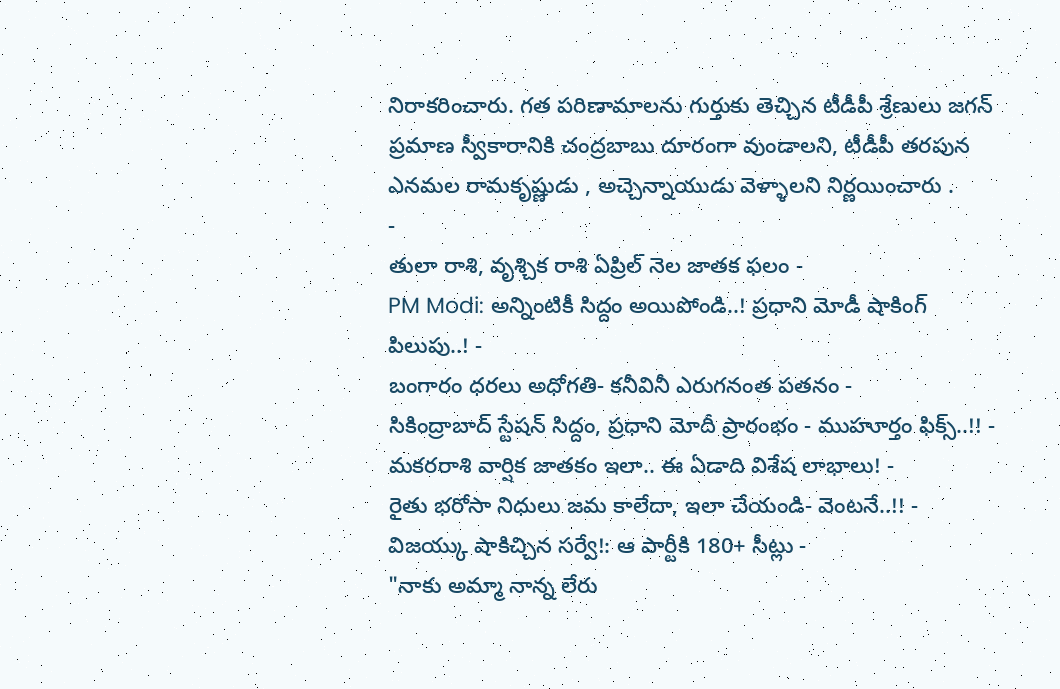నిరాకరించారు. గత పరిణామాలను గుర్తుకు తెచ్చిన టీడీపీ శ్రేణులు జగన్ ప్రమాణ స్వీకారానికి చంద్రబాబు దూరంగా వుండాలని, టీడీపీ తరపున ఎనమల రామకృష్ణుడు , అచ్చెన్నాయుడు వెళ్ళాలని నిర్ణయించారు .
-
తులా రాశి, వృశ్చిక రాశి ఏప్రిల్ నెల జాతక ఫలం -
PM Modi: అన్నింటికీ సిద్దం అయిపోండి..! ప్రధాని మోడీ షాకింగ్ పిలుపు..! -
బంగారం ధరలు అధోగతి- కనీవినీ ఎరుగనంత పతనం -
సికింద్రాబాద్ స్టేషన్ సిద్దం, ప్రధాని మోదీ ప్రారంభం - ముహూర్తం ఫిక్స్..!! -
మకరరాశి వార్షిక జాతకం ఇలా.. ఈ ఏడాది విశేష లాభాలు! -
రైతు భరోసా నిధులు జమ కాలేదా, ఇలా చేయండి- వెంటనే..!! -
విజయ్కు షాకిచ్చిన సర్వే!: ఆ పార్టీకి 180+ సీట్లు -
"నాకు అమ్మా నాన్న లేరు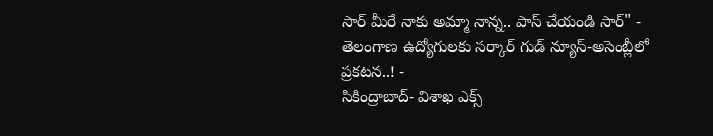సార్ మీరే నాకు అమ్మా నాన్న.. పాస్ చేయండి సార్" -
తెలంగాణ ఉద్యోగులకు సర్కార్ గుడ్ న్యూస్-అసెంబ్లీలో ప్రకటన..! -
సికింద్రాబాద్- విశాఖ ఎక్స్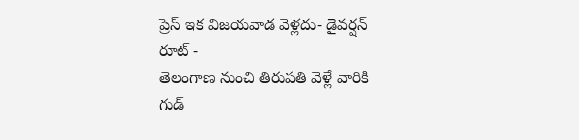ప్రెస్ ఇక విజయవాడ వెళ్లదు- డైవర్షన్ రూట్ -
తెలంగాణ నుంచి తిరుపతి వెళ్లే వారికి గుడ్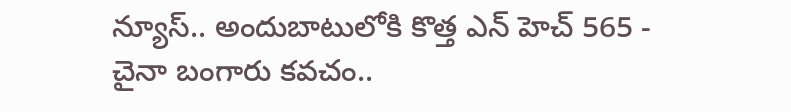న్యూస్.. అందుబాటులోకి కొత్త ఎన్ హెచ్ 565 -
చైనా బంగారు కవచం..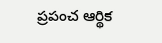ప్రపంచ ఆర్థిక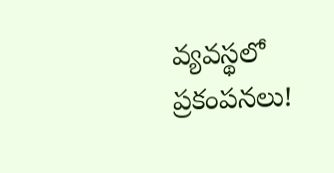వ్యవస్థలో ప్రకంపనలు!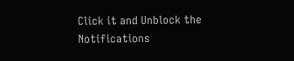Click it and Unblock the Notifications